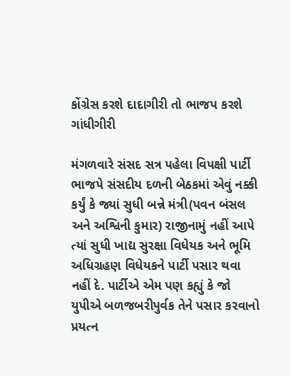કોંગ્રેસ કરશે દાદાગીરી તો ભાજપ કરશે ગાંધીગીરી

મંગળવારે સંસદ સત્ર પહેલા વિપક્ષી પાર્ટી ભાજપે સંસદીય દળની બેઠકમાં એવું નક્કી કર્યું કે જ્યાં સુધી બન્ને મંત્રી(પવન બંસલ અને અશ્વિની કુમાર) રાજીનામું નહીં આપે ત્યાં સુધી ખાદ્ય સુરક્ષા વિધેયક અને ભૂમિ અધિગ્રહણ વિધેયકને પાર્ટી પસાર થવા નહીં દે. પાર્ટીએ એમ પણ કહ્યું કે જો યુપીએ બળજબરીપુર્વક તેને પસાર કરવાનો પ્રયત્ન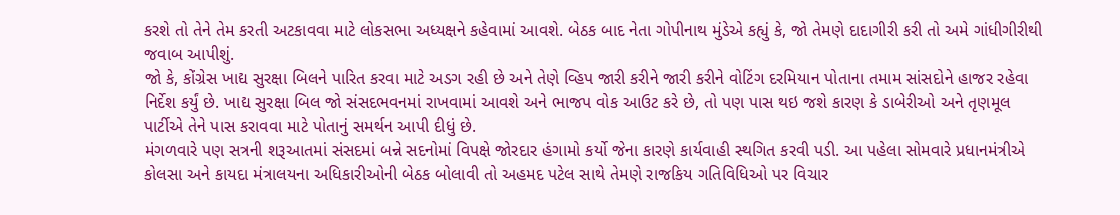કરશે તો તેને તેમ કરતી અટકાવવા માટે લોકસભા અધ્યક્ષને કહેવામાં આવશે. બેઠક બાદ નેતા ગોપીનાથ મુંડેએ કહ્યું કે, જો તેમણે દાદાગીરી કરી તો અમે ગાંધીગીરીથી જવાબ આપીશું.
જો કે, કોંગ્રેસ ખાદ્ય સુરક્ષા બિલને પારિત કરવા માટે અડગ રહી છે અને તેણે વ્હિપ જારી કરીને જારી કરીને વોટિંગ દરમિયાન પોતાના તમામ સાંસદોને હાજર રહેવા નિર્દેશ કર્યું છે. ખાદ્ય સુરક્ષા બિલ જો સંસદભવનમાં રાખવામાં આવશે અને ભાજપ વોક આઉટ કરે છે, તો પણ પાસ થઇ જશે કારણ કે ડાબેરીઓ અને તૃણમૂલ પાર્ટીએ તેને પાસ કરાવવા માટે પોતાનું સમર્થન આપી દીધું છે.
મંગળવારે પણ સત્રની શરૂઆતમાં સંસદમાં બન્ને સદનોમાં વિપક્ષે જોરદાર હંગામો કર્યો જેના કારણે કાર્યવાહી સ્થગિત કરવી પડી. આ પહેલા સોમવારે પ્રધાનમંત્રીએ કોલસા અને કાયદા મંત્રાલયના અધિકારીઓની બેઠક બોલાવી તો અહમદ પટેલ સાથે તેમણે રાજકિય ગતિવિધિઓ પર વિચાર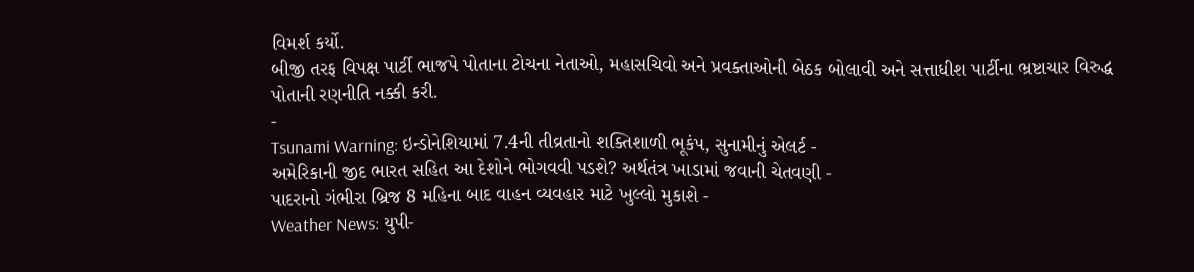વિમર્શ કર્યો.
બીજી તરફ વિપક્ષ પાર્ટી ભાજપે પોતાના ટોચના નેતાઓ, મહાસચિવો અને પ્રવક્તાઓની બેઠક બોલાવી અને સત્તાધીશ પાર્ટીના ભ્રષ્ટાચાર વિરુદ્ધ પોતાની રણનીતિ નક્કી કરી.
-
Tsunami Warning: ઇન્ડોનેશિયામાં 7.4ની તીવ્રતાનો શક્તિશાળી ભૂકંપ, સુનામીનું એલર્ટ -
અમેરિકાની જીદ ભારત સહિત આ દેશોને ભોગવવી પડશે? અર્થતંત્ર ખાડામાં જવાની ચેતવણી -
પાદરાનો ગંભીરા બ્રિજ 8 મહિના બાદ વાહન વ્યવહાર માટે ખુલ્લો મુકાશે -
Weather News: યુપી-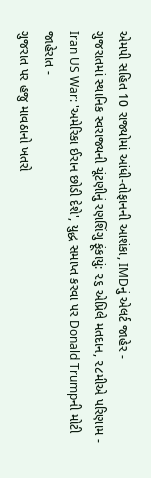એમપી સહિત 10 રાજ્યોમાં આંધી-તોફાનની આશંકા, IMDનું એલર્ટ જાહેર -
ગુજરાતમાં સ્થાનિક સ્વરાજ્યની ચૂંટણીનું રણશિંગુ ફૂંકાયું: ૨૬ એપ્રિલે મતદાન, ૨૮મીએ પરિણામ -
Iran US War: 'અમેરિકા ઈરાન છોડી દેશે', યુદ્ધ સમાપ્ત કરવા પર Donald Trumpની મોટી જાહેરાત -
ગુજરાત પર હજુ માવઠાનો ખતરો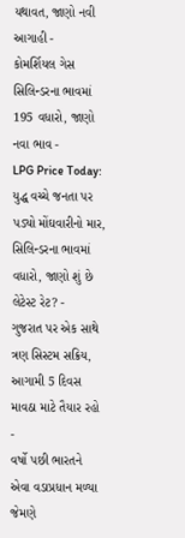યથાવત, જાણો નવી આગાહી -
કોમર્શિયલ ગેસ સિલિન્ડરના ભાવમાં 195 વધારો, જાણો નવા ભાવ -
LPG Price Today: યુદ્ધ વચ્ચે જનતા પર પડ્યો મોંઘવારીનો માર, સિલિન્ડરના ભાવમાં વધારો, જાણો શું છે લેટેસ્ટ રેટ? -
ગુજરાત પર એક સાથે ત્રણ સિસ્ટમ સક્રિય, આગામી 5 દિવસ માવઠા માટે તૈયાર રહો -
વર્ષો પછી ભારતને એવા વડાપ્રધાન મળ્યા જેમણે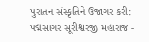પુરાતન સંસ્કૃતિને ઉજાગર કરી: પદ્મસાગર સૂરીશ્વરજી મહારાજ -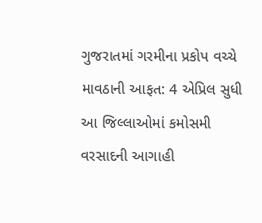ગુજરાતમાં ગરમીના પ્રકોપ વચ્ચે માવઠાની આફત: 4 એપ્રિલ સુધી આ જિલ્લાઓમાં કમોસમી વરસાદની આગાહી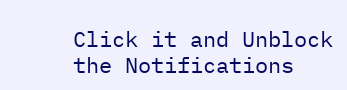Click it and Unblock the Notifications